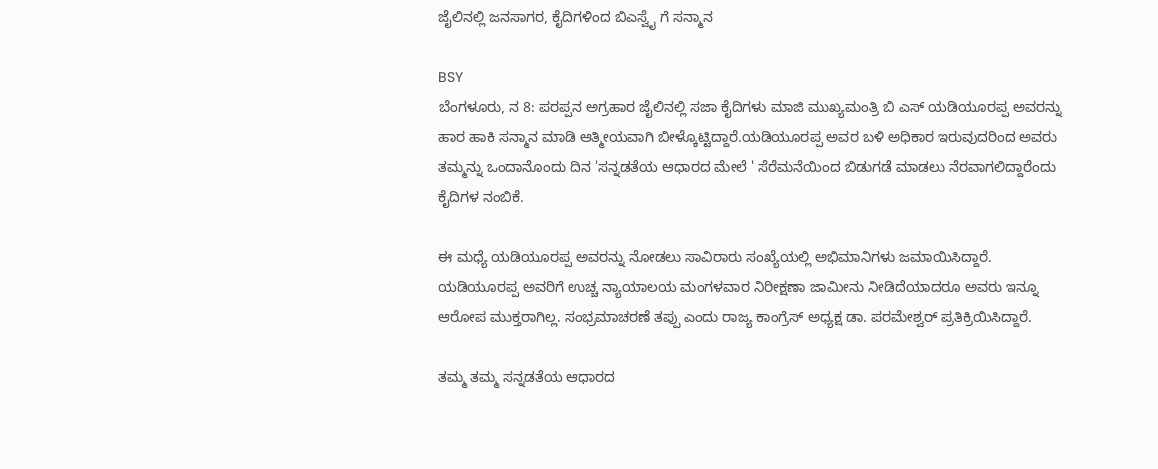ಜೈಲಿನಲ್ಲಿ ಜನಸಾಗರ, ಕೈದಿಗಳಿಂದ ಬಿಎಸ್ವೈ ಗೆ ಸನ್ಮಾನ

BSY
ಬೆಂಗಳೂರು, ನ 8: ಪರಪ್ಪನ ಅಗ್ರಹಾರ ಜೈಲಿನಲ್ಲಿ ಸಜಾ ಕೈದಿಗಳು ಮಾಜಿ ಮುಖ್ಯಮಂತ್ರಿ ಬಿ ಎಸ್ ಯಡಿಯೂರಪ್ಪ ಅವರನ್ನು ಹಾರ ಹಾಕಿ ಸನ್ಮಾನ ಮಾಡಿ ಆತ್ಮೀಯವಾಗಿ ಬೀಳ್ಕೊಟ್ಟಿದ್ದಾರೆ.ಯಡಿಯೂರಪ್ಪ ಅವರ ಬಳಿ ಅಧಿಕಾರ ಇರುವುದರಿಂದ ಅವರು ತಮ್ಮನ್ನು ಒಂದಾನೊಂದು ದಿನ 'ಸನ್ನಡತೆಯ ಆಧಾರದ ಮೇಲೆ ' ಸೆರೆಮನೆಯಿಂದ ಬಿಡುಗಡೆ ಮಾಡಲು ನೆರವಾಗಲಿದ್ದಾರೆಂದು ಕೈದಿಗಳ ನಂಬಿಕೆ.

ಈ ಮಧ್ಯೆ ಯಡಿಯೂರಪ್ಪ ಅವರನ್ನು ನೋಡಲು ಸಾವಿರಾರು ಸಂಖ್ಯೆಯಲ್ಲಿ ಅಭಿಮಾನಿಗಳು ಜಮಾಯಿಸಿದ್ದಾರೆ. ಯಡಿಯೂರಪ್ಪ ಅವರಿಗೆ ಉಚ್ಚ ನ್ಯಾಯಾಲಯ ಮಂಗಳವಾರ ನಿರೀಕ್ಷಣಾ ಜಾಮೀನು ನೀಡಿದೆಯಾದರೂ ಅವರು ಇನ್ನೂ ಆರೋಪ ಮುಕ್ತರಾಗಿಲ್ಲ. ಸಂಭ್ರಮಾಚರಣೆ ತಪ್ಪು ಎಂದು ರಾಜ್ಯ ಕಾಂಗ್ರೆಸ್ ಅಧ್ಯಕ್ಷ ಡಾ. ಪರಮೇಶ್ವರ್ ಪ್ರತಿಕ್ರಿಯಿಸಿದ್ದಾರೆ.

ತಮ್ಮ ತಮ್ಮ ಸನ್ನಡತೆಯ ಆಧಾರದ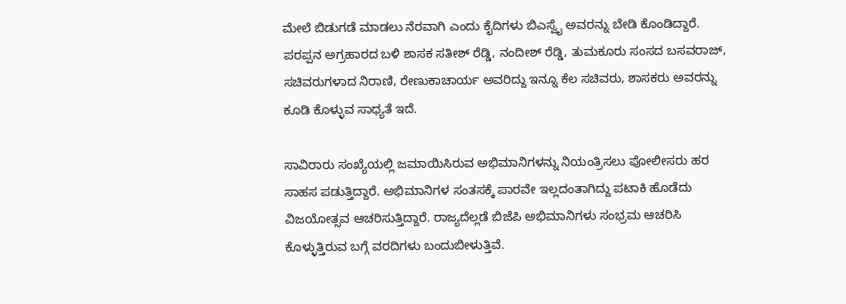ಮೇಲೆ ಬಿಡುಗಡೆ ಮಾಡಲು ನೆರವಾಗಿ ಎಂದು ಕೈದಿಗಳು ಬಿಎಸ್ವೈ ಅವರನ್ನು ಬೇಡಿ ಕೊಂಡಿದ್ದಾರೆ. ಪರಪ್ಪನ ಅಗ್ರಹಾರದ ಬಳಿ ಶಾಸಕ ಸತೀಶ್ ರೆಡ್ಡಿ, ನಂದೀಶ್ ರೆಡ್ಡಿ, ತುಮಕೂರು ಸಂಸದ ಬಸವರಾಜ್, ಸಚಿವರುಗಳಾದ ನಿರಾಣಿ, ರೇಣುಕಾಚಾರ್ಯ ಅವರಿದ್ದು ಇನ್ನೂ ಕೆಲ ಸಚಿವರು, ಶಾಸಕರು ಅವರನ್ನು ಕೂಡಿ ಕೊಳ್ಳುವ ಸಾಧ್ಯತೆ ಇದೆ.

ಸಾವಿರಾರು ಸಂಖ್ಯೆಯಲ್ಲಿ ಜಮಾಯಿಸಿರುವ ಅಭಿಮಾನಿಗಳನ್ನು ನಿಯಂತ್ರಿಸಲು ಪೋಲೀಸರು ಹರ ಸಾಹಸ ಪಡುತ್ತಿದ್ದಾರೆ. ಅಭಿಮಾನಿಗಳ ಸಂತಸಕ್ಕೆ ಪಾರವೇ ಇಲ್ಲದಂತಾಗಿದ್ದು ಪಟಾಕಿ ಹೊಡೆದು ವಿಜಯೋತ್ಸವ ಆಚರಿಸುತ್ತಿದ್ದಾರೆ. ರಾಜ್ಯದೆಲ್ಲಡೆ ಬಿಜೆಪಿ ಅಭಿಮಾನಿಗಳು ಸಂಭ್ರಮ ಆಚರಿಸಿ ಕೊಳ್ಳುತ್ತಿರುವ ಬಗ್ಗೆ ವರದಿಗಳು ಬಂದುಬೀಳುತ್ತಿವೆ.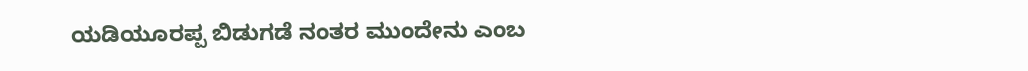ಯಡಿಯೂರಪ್ಪ ಬಿಡುಗಡೆ ನಂತರ ಮುಂದೇನು ಎಂಬ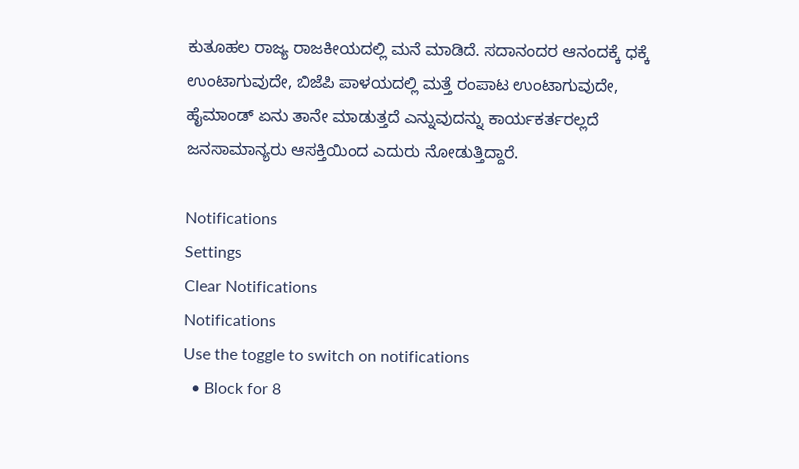ಕುತೂಹಲ ರಾಜ್ಯ ರಾಜಕೀಯದಲ್ಲಿ ಮನೆ ಮಾಡಿದೆ. ಸದಾನಂದರ ಆನಂದಕ್ಕೆ ಧಕ್ಕೆ ಉಂಟಾಗುವುದೇ, ಬಿಜೆಪಿ ಪಾಳಯದಲ್ಲಿ ಮತ್ತೆ ರಂಪಾಟ ಉಂಟಾಗುವುದೇ, ಹೈಮಾಂಡ್ ಏನು ತಾನೇ ಮಾಡುತ್ತದೆ ಎನ್ನುವುದನ್ನು ಕಾರ್ಯಕರ್ತರಲ್ಲದೆ ಜನಸಾಮಾನ್ಯರು ಆಸಕ್ತಿಯಿಂದ ಎದುರು ನೋಡುತ್ತಿದ್ದಾರೆ.

Notifications
Settings
Clear Notifications
Notifications
Use the toggle to switch on notifications
  • Block for 8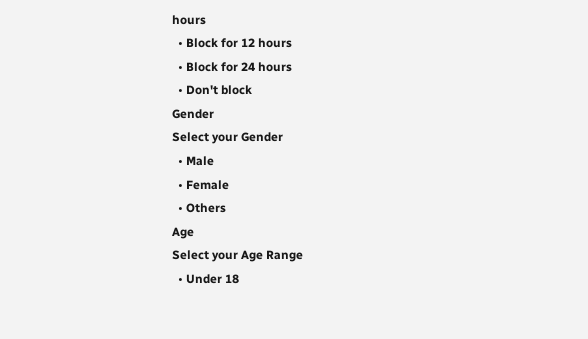hours
  • Block for 12 hours
  • Block for 24 hours
  • Don't block
Gender
Select your Gender
  • Male
  • Female
  • Others
Age
Select your Age Range
  • Under 18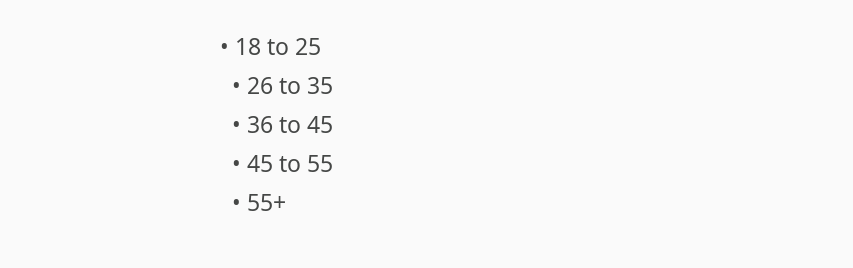• 18 to 25
  • 26 to 35
  • 36 to 45
  • 45 to 55
  • 55+